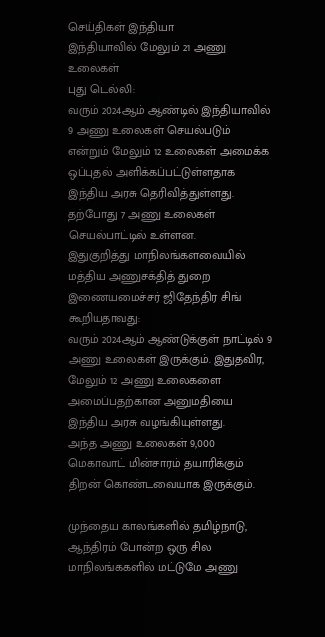செய்திகள் இந்தியா
இந்தியாவில் மேலும் 21 அணு உலைகள்
புது டெல்லி:
வரும் 2024ஆம் ஆண்டில் இந்தியாவில் 9 அணு உலைகள் செயல்படும் என்றும் மேலும் 12 உலைகள் அமைக்க ஒப்புதல் அளிக்கப்பட்டுள்ளதாக இந்திய அரசு தெரிவித்துள்ளது. தற்போது 7 அணு உலைகள் செயல்பாட்டில் உள்ளன.
இதுகுறித்து மாநிலங்களவையில் மத்திய அணுசக்தித் துறை இணையமைச்சர் ஜிதேந்திர சிங் கூறியதாவது:
வரும் 2024ஆம் ஆண்டுக்குள் நாட்டில் 9 அணு உலைகள் இருக்கும். இதுதவிர, மேலும் 12 அணு உலைகளை அமைப்பதற்கான அனுமதியை இந்திய அரசு வழங்கியுள்ளது.
அந்த அணு உலைகள் 9,000 மெகாவாட் மின்சாரம் தயாரிக்கும் திறன் கொண்டவையாக இருக்கும்.

முந்தைய காலங்களில் தமிழ்நாடு, ஆந்திரம் போன்ற ஒரு சில மாநிலங்ககளில் மட்டுமே அணு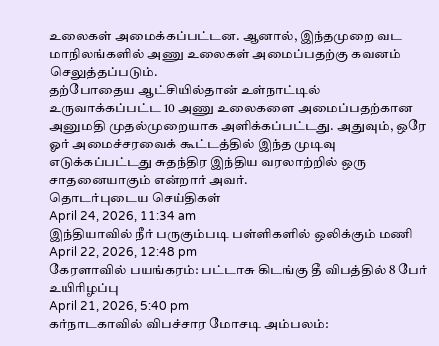உலைகள் அமைக்கப்பட்டன. ஆனால், இந்தமுறை வட மாநிலங்களில் அணு உலைகள் அமைப்பதற்கு கவனம் செலுத்தப்படும்.
தற்போதைய ஆட்சியில்தான் உள்நாட்டில் உருவாக்கப்பட்ட 10 அணு உலைகளை அமைப்பதற்கான அனுமதி முதல்முறையாக அளிக்கப்பட்டது. அதுவும், ஒரே ஓர் அமைச்சரவைக் கூட்டத்தில் இந்த முடிவு எடுக்கப்பட்டது சுதந்திர இந்திய வரலாற்றில் ஒரு சாதனையாகும் என்றார் அவர்.
தொடர்புடைய செய்திகள்
April 24, 2026, 11:34 am
இந்தியாவில் நீர் பருகும்படி பள்ளிகளில் ஒலிக்கும் மணி
April 22, 2026, 12:48 pm
கேரளாவில் பயங்கரம்: பட்டாசு கிடங்கு தீ விபத்தில் 8 பேர் உயிரிழப்பு
April 21, 2026, 5:40 pm
கர்நாடகாவில் விபச்சார மோசடி அம்பலம்: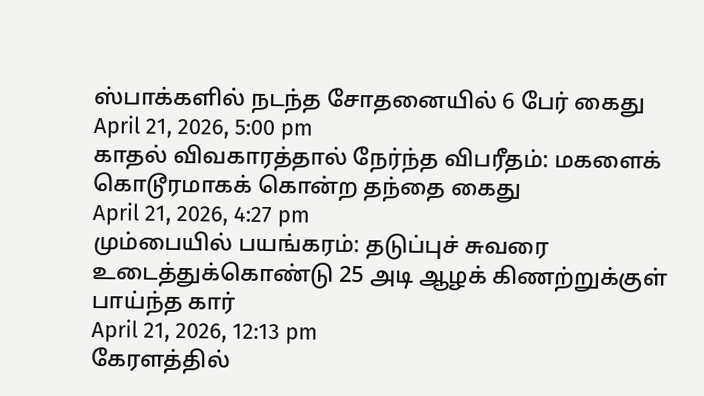ஸ்பாக்களில் நடந்த சோதனையில் 6 பேர் கைது
April 21, 2026, 5:00 pm
காதல் விவகாரத்தால் நேர்ந்த விபரீதம்: மகளைக் கொடூரமாகக் கொன்ற தந்தை கைது
April 21, 2026, 4:27 pm
மும்பையில் பயங்கரம்: தடுப்புச் சுவரை உடைத்துக்கொண்டு 25 அடி ஆழக் கிணற்றுக்குள் பாய்ந்த கார்
April 21, 2026, 12:13 pm
கேரளத்தில்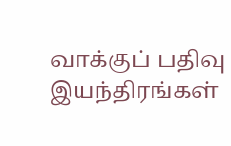வாக்குப் பதிவு இயந்திரங்கள்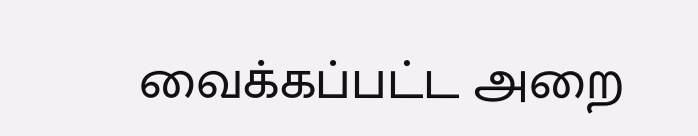வைக்கப்பட்ட அறை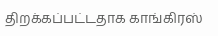திறக்கப்பட்டதாக காங்கிரஸ்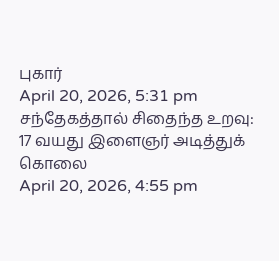புகார்
April 20, 2026, 5:31 pm
சந்தேகத்தால் சிதைந்த உறவு: 17 வயது இளைஞர் அடித்துக் கொலை
April 20, 2026, 4:55 pm